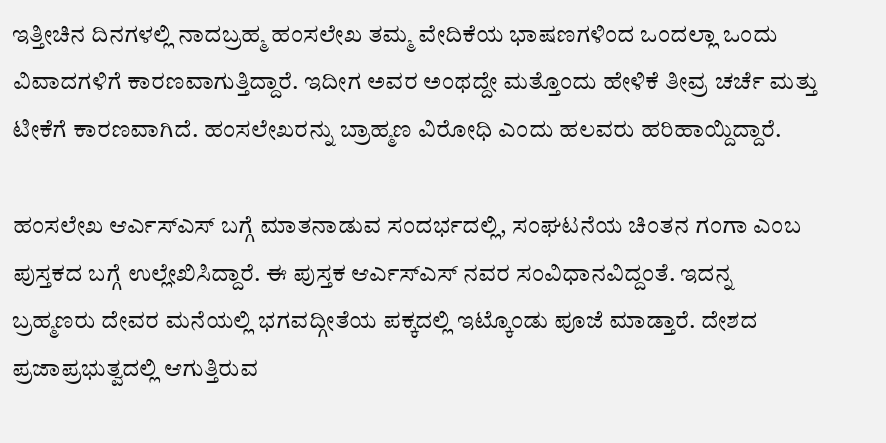ಇತ್ತೀಚಿನ ದಿನಗಳಲ್ಲಿ ನಾದಬ್ರಹ್ಮ ಹಂಸಲೇಖ ತಮ್ಮ ವೇದಿಕೆಯ ಭಾಷಣಗಳಿಂದ ಒಂದಲ್ಲಾ ಒಂದು ವಿವಾದಗಳಿಗೆ ಕಾರಣವಾಗುತ್ತಿದ್ದಾರೆ. ಇದೀಗ ಅವರ ಅಂಥದ್ದೇ ಮತ್ತೊಂದು ಹೇಳಿಕೆ ತೀವ್ರ ಚರ್ಚೆ ಮತ್ತು ಟೀಕೆಗೆ ಕಾರಣವಾಗಿದೆ. ಹಂಸಲೇಖರನ್ನು ಬ್ರಾಹ್ಮಣ ವಿರೋಧಿ ಎಂದು ಹಲವರು ಹರಿಹಾಯ್ದಿದ್ದಾರೆ.

ಹಂಸಲೇಖ ಆರ್ಎಸ್ಎಸ್ ಬಗ್ಗೆ ಮಾತನಾಡುವ ಸಂದರ್ಭದಲ್ಲಿ, ಸಂಘಟನೆಯ ಚಿಂತನ ಗಂಗಾ ಎಂಬ ಪುಸ್ತಕದ ಬಗ್ಗೆ ಉಲ್ಲೇಖಿಸಿದ್ದಾರೆ. ಈ ಪುಸ್ತಕ ಆರ್ಎಸ್ಎಸ್ ನವರ ಸಂವಿಧಾನವಿದ್ದಂತೆ. ಇದನ್ನ ಬ್ರಹ್ಮಣರು ದೇವರ ಮನೆಯಲ್ಲಿ ಭಗವದ್ಗೀತೆಯ ಪಕ್ಕದಲ್ಲಿ ಇಟ್ಕೊಂಡು ಪೂಜೆ ಮಾಡ್ತಾರೆ. ದೇಶದ ಪ್ರಜಾಪ್ರಭುತ್ವದಲ್ಲಿ ಆಗುತ್ತಿರುವ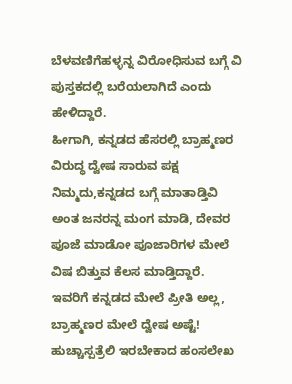ಬೆಳವಣಿಗೆಹಳ್ಳನ್ನ ವಿರೋಧಿಸುವ ಬಗ್ಗೆ ವಿ ಪುಸ್ತಕದಲ್ಲಿ ಬರೆಯಲಾಗಿದೆ ಎಂದು ಹೇಳಿದ್ದಾರೆ.
ಹೀಗಾಗಿ, ಕನ್ನಡದ ಹೆಸರಲ್ಲಿ ಬ್ರಾಹ್ಮಣರ ವಿರುದ್ಧ ದ್ವೇಷ ಸಾರುವ ಪಕ್ಷ ನಿಮ್ಮದು,ಕನ್ನಡದ ಬಗ್ಗೆ ಮಾತಾಡ್ತಿವಿ ಅಂತ ಜನರನ್ನ ಮಂಗ ಮಾಡಿ, ದೇವರ ಪೂಜೆ ಮಾಡೋ ಪೂಜಾರಿಗಳ ಮೇಲೆ ವಿಷ ಬಿತ್ತುವ ಕೆಲಸ ಮಾಡ್ತಿದ್ದಾರೆ.
ಇವರಿಗೆ ಕನ್ನಡದ ಮೇಲೆ ಪ್ರೀತಿ ಅಲ್ಲ, ಬ್ರಾಹ್ಮಣರ ಮೇಲೆ ದ್ವೇಷ ಅಷ್ಟೆ! ಹುಚ್ಚಾಸ್ಪತ್ರೆಲಿ ಇರಬೇಕಾದ ಹಂಸಲೇಖ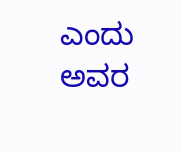ಎಂದು ಅವರ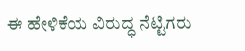ಈ ಹೇಳಿಕೆಯ ವಿರುದ್ಧ ನೆಟ್ಟಿಗರು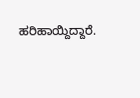ಹರಿಹಾಯ್ದಿದ್ದಾರೆ.